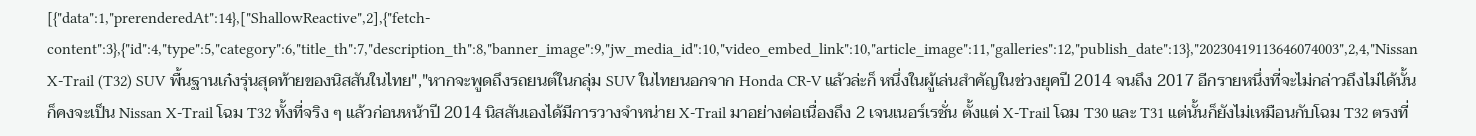[{"data":1,"prerenderedAt":14},["ShallowReactive",2],{"fetch-content":3},{"id":4,"type":5,"category":6,"title_th":7,"description_th":8,"banner_image":9,"jw_media_id":10,"video_embed_link":10,"article_image":11,"galleries":12,"publish_date":13},"20230419113646074003",2,4,"Nissan X-Trail (T32) SUV พื้นฐานเก๋งรุ่นสุดท้ายของนิสสันในไทย","หากจะพูดถึงรถยนต์ในกลุ่ม SUV ในไทยนอกจาก Honda CR-V แล้วล่ะก็ หนึ่งในผู้เล่นสำคัญในช่วงยุคปี 2014 จนถึง 2017 อีกรายหนึ่งที่จะไม่กล่าวถึงไม่ได้นั้นก็คงจะเป็น Nissan X-Trail โฉม T32 ทั้งที่จริง ๆ แล้วก่อนหน้าปี 2014 นิสสันเองได้มีการวางจำหน่าย X-Trail มาอย่างต่อเนื่องถึง 2 เจนเนอร์เรชั่น ตั้งแต่ X-Trail โฉม T30 และ T31 แต่นั้นก็ยังไม่เหมือนกับโฉม T32 ตรงที่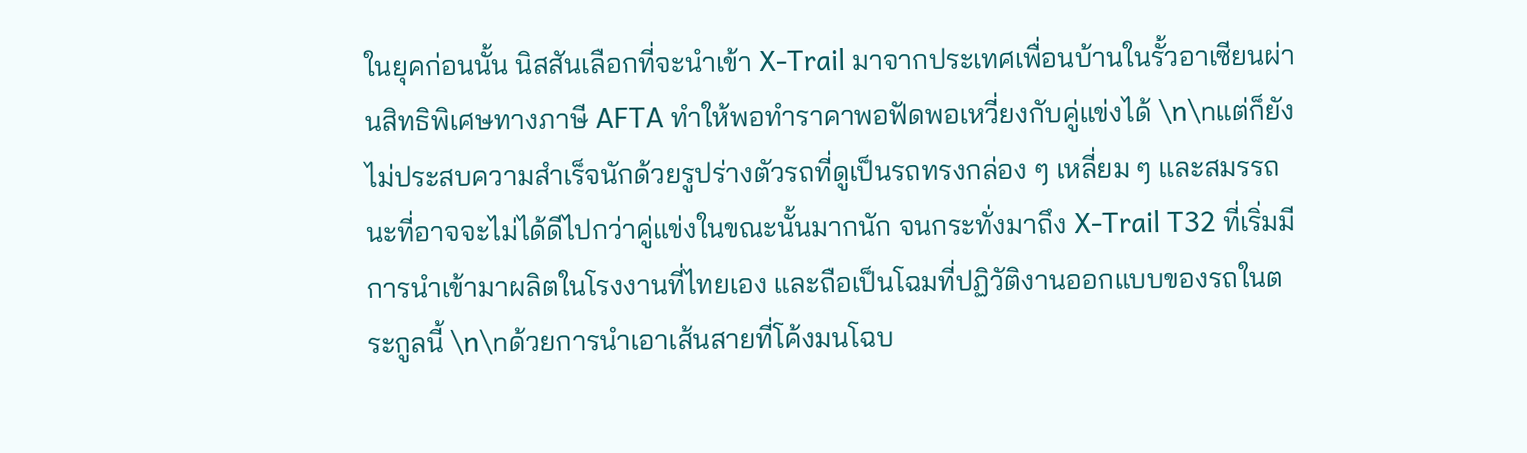ในยุคก่อนนั้น นิสสันเลือกที่จะนำเข้า X-Trail มาจากประเทศเพื่อนบ้านในรั้วอาเซียนผ่านสิทธิพิเศษทางภาษี AFTA ทำให้พอทำราคาพอฟัดพอเหวี่ยงกับคู่แข่งได้ \n\nแต่ก็ยังไม่ประสบความสำเร็จนักด้วยรูปร่างตัวรถที่ดูเป็นรถทรงกล่อง ๆ เหลี่ยม ๆ และสมรรถนะที่อาจจะไม่ได้ดีไปกว่าคู่แข่งในขณะนั้นมากนัก จนกระทั่งมาถึง X-Trail T32 ที่เริ่มมีการนำเข้ามาผลิตในโรงงานที่ไทยเอง และถือเป็นโฉมที่ปฏิวัติงานออกแบบของรถในตระกูลนี้ \n\nด้วยการนำเอาเส้นสายที่โค้งมนโฉบ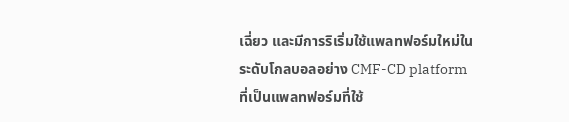เฉี่ยว และมีการริเริ่มใช้แพลทฟอร์มใหม่ในระดับโกลบอลอย่าง CMF-CD platform ที่เป็นแพลทฟอร์มที่ใช้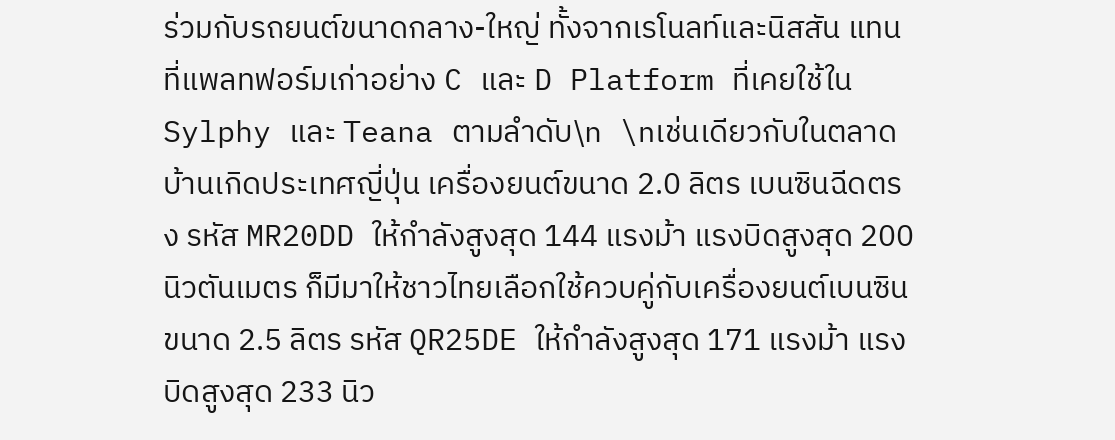ร่วมกับรถยนต์ขนาดกลาง-ใหญ่ ทั้งจากเรโนลท์และนิสสัน แทนที่แพลทฟอร์มเก่าอย่าง C และ D Platform ที่เคยใช้ใน Sylphy และ Teana ตามลำดับ\n \nเช่นเดียวกับในตลาดบ้านเกิดประเทศญี่ปุ่น เครื่องยนต์ขนาด 2.0 ลิตร เบนซินฉีดตรง รหัส MR20DD ให้กำลังสูงสุด 144 แรงม้า แรงบิดสูงสุด 200 นิวตันเมตร ก็มีมาให้ชาวไทยเลือกใช้ควบคู่กับเครื่องยนต์เบนซินขนาด 2.5 ลิตร รหัส QR25DE ให้กำลังสูงสุด 171 แรงม้า แรงบิดสูงสุด 233 นิว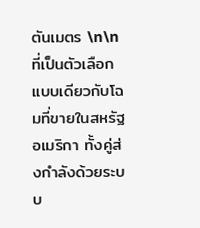ตันเมตร \n\nที่เป็นตัวเลือกแบบเดียวกับโฉมที่ขายในสหรัฐอเมริกา ทั้งคู่ส่งกำลังด้วยระบบ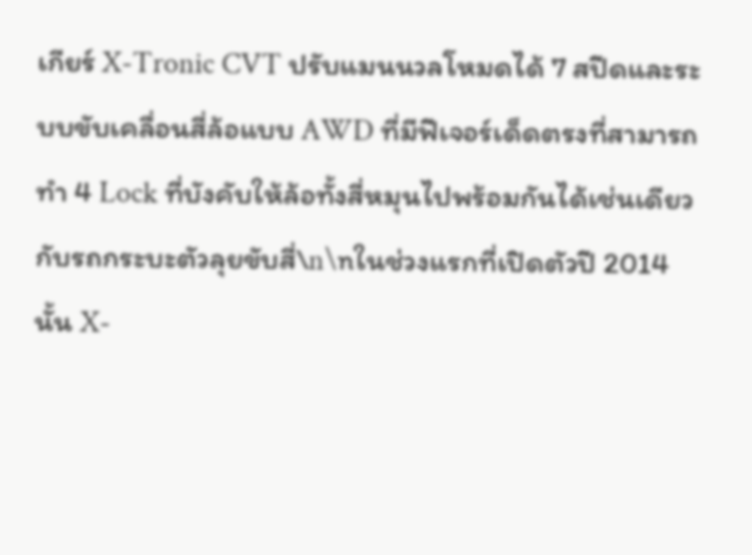เกียร์ X-Tronic CVT ปรับแมนนวลโหมดได้ 7 สปีดและระบบขับเคลื่อนสี่ล้อแบบ AWD ที่มีฟีเจอร์เด็ดตรงที่สามารถทำ 4 Lock ที่บังคับให้ล้อทั้งสี่หมุนไปพร้อมกันได้เช่นเดียวกับรถกระบะตัวลุยขับสี่\n\nในช่วงแรกที่เปิดตัวปี 2014 นั้น X-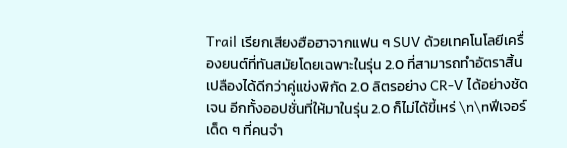Trail เรียกเสียงฮือฮาจากแฟน ๆ SUV ด้วยเทคโนโลยีเครื่องยนต์ที่ทันสมัยโดยเฉพาะในรุ่น 2.0 ที่สามารถทำอัตราสิ้นเปลืองได้ดีกว่าคู่แข่งพิกัด 2.0 ลิตรอย่าง CR-V ได้อย่างชัดเจน อีกทั้งออปชั่นที่ให้มาในรุ่น 2.0 ก็ไม่ได้ขี้เหร่ \n\nฟีเจอร์เด็ด ๆ ที่คนจำ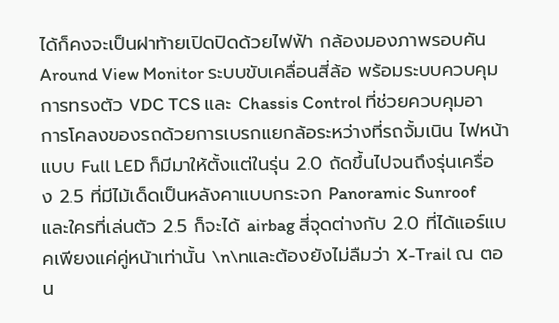ได้ก็คงจะเป็นฝาท้ายเปิดปิดด้วยไฟฟ้า กล้องมองภาพรอบคัน Around View Monitor ระบบขับเคลื่อนสี่ล้อ พร้อมระบบควบคุมการทรงตัว VDC TCS และ Chassis Control ที่ช่วยควบคุมอาการโคลงของรถด้วยการเบรกแยกล้อระหว่างที่รถจั้มเนิน ไฟหน้าแบบ Full LED ก็มีมาให้ตั้งแต่ในรุ่น 2.0 ถัดขึ้นไปจนถึงรุ่นเครื่อง 2.5 ที่มีไม้เด็ดเป็นหลังคาแบบกระจก Panoramic Sunroof และใครที่เล่นตัว 2.5 ก็จะได้ airbag สี่จุดต่างกับ 2.0 ที่ได้แอร์แบคเพียงแค่คู่หน้าเท่านั้น \n\nและต้องยังไม่ลืมว่า X-Trail ณ ตอน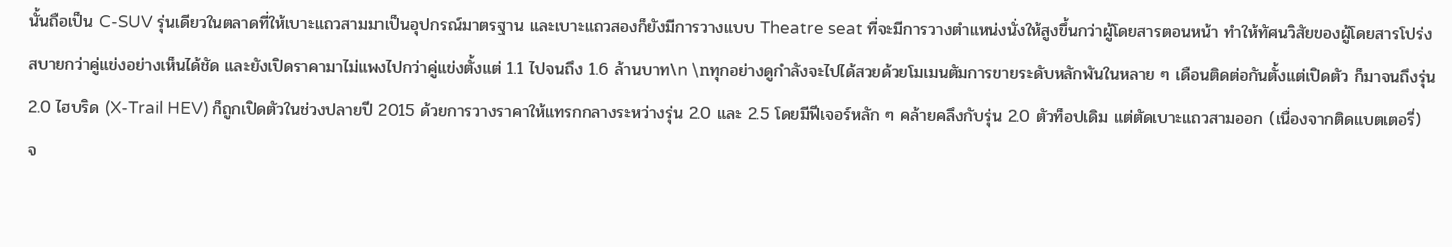นั้นถือเป็น C-SUV รุ่นเดียวในตลาดที่ให้เบาะแถวสามมาเป็นอุปกรณ์มาตรฐาน และเบาะแถวสองก็ยังมีการวางแบบ Theatre seat ที่จะมีการวางตำแหน่งนั่งให้สูงขึ้นกว่าผู้โดยสารตอนหน้า ทำให้ทัศนวิสัยของผู้โดยสารโปร่งสบายกว่าคู่แข่งอย่างเห็นได้ชัด และยังเปิดราคามาไม่แพงไปกว่าคู่แข่งตั้งแต่ 1.1 ไปจนถึง 1.6 ล้านบาท\n \nทุกอย่างดูกำลังจะไปได้สวยด้วยโมเมนตัมการขายระดับหลักพันในหลาย ๆ เดือนติดต่อกันตั้งแต่เปิดตัว ก็มาจนถึงรุ่น 2.0 ไฮบริด (X-Trail HEV) ก็ถูกเปิดตัวในช่วงปลายปี 2015 ด้วยการวางราคาให้แทรกกลางระหว่างรุ่น 2.0 และ 2.5 โดยมีฟีเจอร์หลัก ๆ คล้ายคลึงกับรุ่น 2.0 ตัวท็อปเดิม แต่ตัดเบาะแถวสามออก (เนื่องจากติดแบตเตอรี่) จ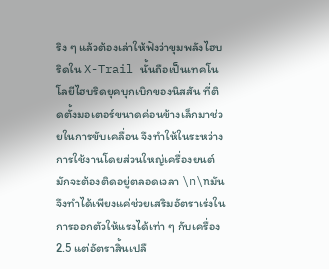ริง ๆ แล้วต้องเล่าให้ฟังว่าขุมพลังไฮบริดใน X-Trail นั้นถือเป็นเทคโนโลยีไฮบริดยุคบุกเบิกของนิสสัน ที่ติดตั้งมอเตอร์ขนาดค่อนข้างเล็กมาช่วยในการขับเคลื่อน จึงทำให้ในระหว่างการใช้งานโดยส่วนใหญ่เครื่องยนต์มักจะต้องติดอยู่ตลอดเวลา \n\nมันจึงทำได้เพียงแค่ช่วยเสริมอัตราเร่งในการออกตัวให้แรงได้เท่า ๆ กับเครื่อง 2.5 แต่อัตราสิ้นเปลื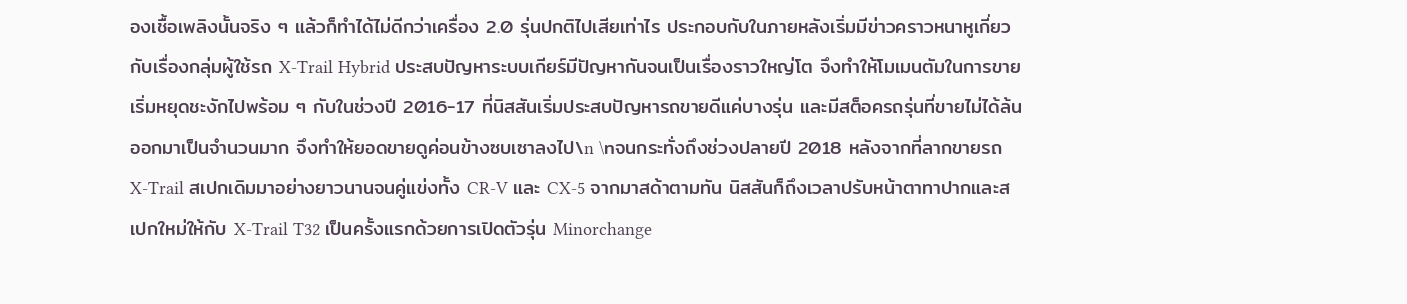องเชื้อเพลิงนั้นจริง ๆ แล้วก็ทำได้ไม่ดีกว่าเครื่อง 2.0 รุ่นปกติไปเสียเท่าไร ประกอบกับในภายหลังเริ่มมีข่าวคราวหนาหูเกี่ยวกับเรื่องกลุ่มผู้ใช้รถ X-Trail Hybrid ประสบปัญหาระบบเกียร์มีปัญหากันจนเป็นเรื่องราวใหญ่โต จึงทำให้โมเมนตัมในการขายเริ่มหยุดชะงักไปพร้อม ๆ กับในช่วงปี 2016-17 ที่นิสสันเริ่มประสบปัญหารถขายดีแค่บางรุ่น และมีสต็อครถรุ่นที่ขายไม่ได้ล้นออกมาเป็นจำนวนมาก จึงทำให้ยอดขายดูค่อนข้างซบเซาลงไป\n \nจนกระทั่งถึงช่วงปลายปี 2018 หลังจากที่ลากขายรถ X-Trail สเปกเดิมมาอย่างยาวนานจนคู่แข่งทั้ง CR-V และ CX-5 จากมาสด้าตามทัน นิสสันก็ถึงเวลาปรับหน้าตาทาปากและสเปกใหม่ให้กับ X-Trail T32 เป็นครั้งแรกด้วยการเปิดตัวรุ่น Minorchange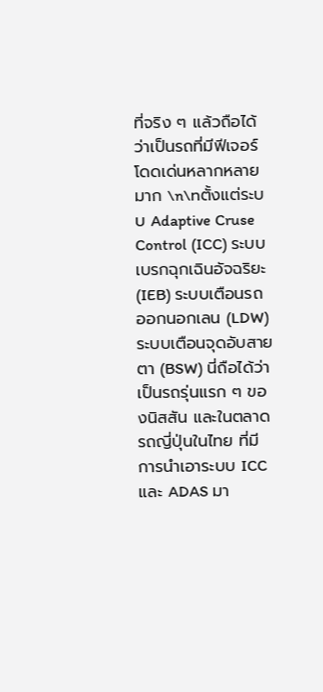ที่จริง ๆ แล้วถือได้ว่าเป็นรถที่มีฟีเจอร์โดดเด่นหลากหลายมาก \n\nตั้งแต่ระบบ Adaptive Cruse Control (ICC) ระบบเบรกฉุกเฉินอัจฉริยะ (IEB) ระบบเตือนรถออกนอกเลน (LDW) ระบบเตือนจุดอับสายตา (BSW) นี่ถือได้ว่าเป็นรถรุ่นแรก ๆ ของนิสสัน และในตลาดรถญี่ปุ่นในไทย ที่มีการนำเอาระบบ ICC และ ADAS มา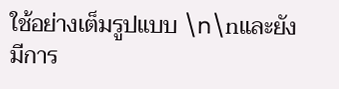ใช้อย่างเต็มรูปแบบ \n\nและยังมีการ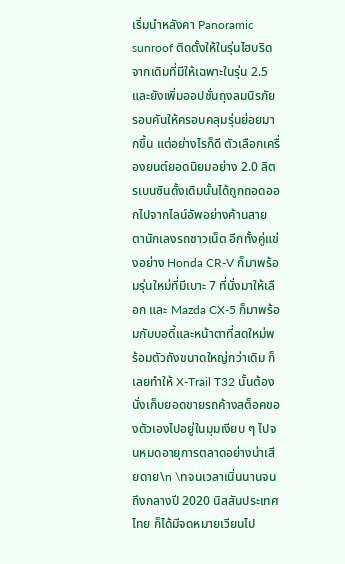เริ่มนำหลังคา Panoramic sunroof ติดตั้งให้ในรุ่นไฮบริด จากเดิมที่มีให้เฉพาะในรุ่น 2.5 และยังเพิ่มออปชั่นถุงลมนิรภัยรอบคันให้ครอบคลุมรุ่นย่อยมากขึ้น แต่อย่างไรก็ดี ตัวเลือกเครื่องยนต์ยอดนิยมอย่าง 2.0 ลิตรเบนซินดั้งเดิมนั้นได้ถูกถอดออกไปจากไลน์อัพอย่างค้านสายตานักเลงรถชาวเน็ต อีกทั้งคู่แข่งอย่าง Honda CR-V ก็มาพร้อมรุ่นใหม่ที่มีเบาะ 7 ที่นั่งมาให้เลือก และ Mazda CX-5 ก็มาพร้อมกับบอดี้และหน้าตาที่สดใหม่พร้อมตัวถังขนาดใหญ่กว่าเดิม ก็เลยทำให้ X-Trail T32 นั้นต้องนั่งเก็บยอดขายรถค้างสต็อคของตัวเองไปอยู่ในมุมเงียบ ๆ ไปจนหมดอายุการตลาดอย่างน่าเสียดาย\n \nจนเวลาเนิ่นนานจนถึงกลางปี 2020 นิสสันประเทศไทย ก็ได้มีจดหมายเวียนไป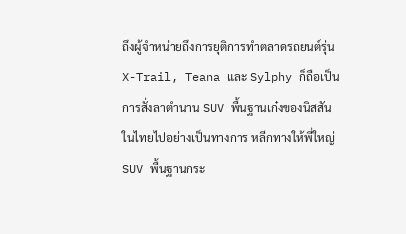ถึงผู้จำหน่ายถึงการยุติการทำตลาดรถยนต์รุ่น X-Trail, Teana และ Sylphy ก็ถือเป็นการสั่งลาตำนาน SUV พื้นฐานเก๋งของนิสสันในไทยไปอย่างเป็นทางการ หลีกทางให้พี่ใหญ่ SUV พื้นฐานกระ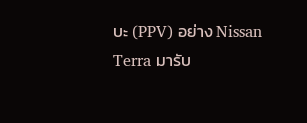บะ (PPV) อย่าง Nissan Terra มารับ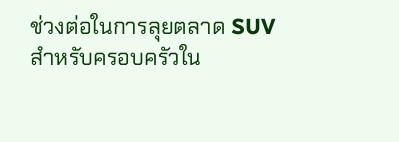ช่วงต่อในการลุยตลาด SUV สำหรับครอบครัวใน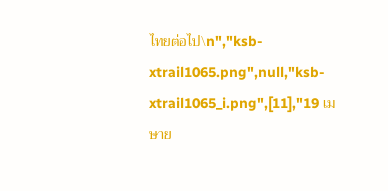ไทยต่อไป\n","ksb-xtrail1065.png",null,"ksb-xtrail1065_i.png",[11],"19 เมษาย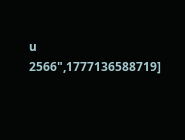น 2566",1777136588719]